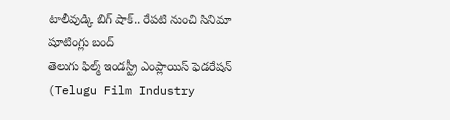టాలీవుడ్కి బిగ్ షాక్.. రేపటి నుంచి సినిమా షూటింగ్లు బంద్
తెలుగు ఫిల్మ్ ఇండస్ట్రీ ఎంప్లాయిస్ ఫెడరేషన్ (Telugu Film Industry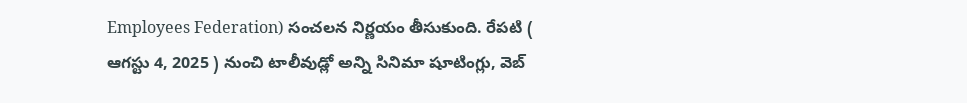Employees Federation) సంచలన నిర్ణయం తీసుకుంది. రేపటి ( ఆగస్టు 4, 2025 ) నుంచి టాలీవుడ్లో అన్ని సినిమా షూటింగ్లు, వెబ్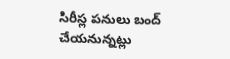సిరీస్ల పనులు బంద్ చేయనున్నట్లు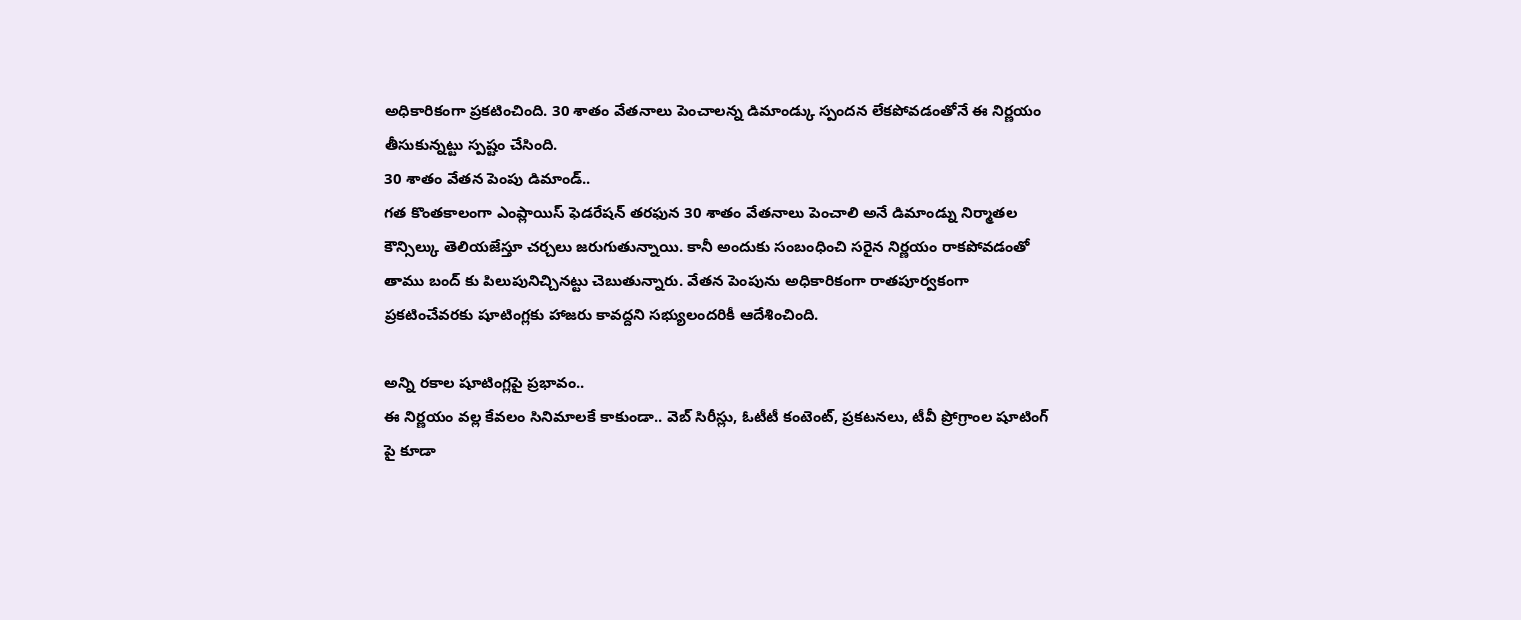అధికారికంగా ప్రకటించింది. 30 శాతం వేతనాలు పెంచాలన్న డిమాండ్కు స్పందన లేకపోవడంతోనే ఈ నిర్ణయం తీసుకున్నట్టు స్పష్టం చేసింది.
30 శాతం వేతన పెంపు డిమాండ్..
గత కొంతకాలంగా ఎంప్లాయిస్ ఫెడరేషన్ తరఫున 30 శాతం వేతనాలు పెంచాలి అనే డిమాండ్ను నిర్మాతల కౌన్సిల్కు తెలియజేస్తూ చర్చలు జరుగుతున్నాయి. కానీ అందుకు సంబంధించి సరైన నిర్ణయం రాకపోవడంతో తాము బంద్ కు పిలుపునిచ్చినట్టు చెబుతున్నారు. వేతన పెంపును అధికారికంగా రాతపూర్వకంగా ప్రకటించేవరకు షూటింగ్లకు హాజరు కావద్దని సభ్యులందరికీ ఆదేశించింది.

అన్ని రకాల షూటింగ్లపై ప్రభావం..
ఈ నిర్ణయం వల్ల కేవలం సినిమాలకే కాకుండా.. వెబ్ సిరీస్లు, ఓటీటీ కంటెంట్, ప్రకటనలు, టీవీ ప్రోగ్రాంల షూటింగ్ పై కూడా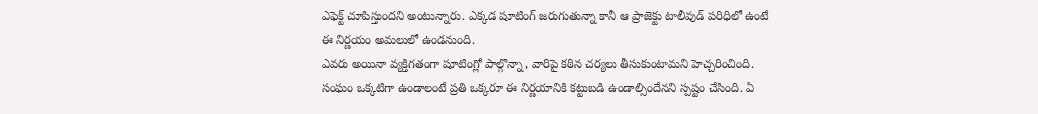ఎఫెక్ట్ చూపిస్తుందని అంటున్నారు. ఎక్కడ షూటింగ్ జరుగుతున్నా కానీ ఆ ప్రాజెక్టు టాలీవుడ్ పరిధిలో ఉంటే ఈ నిర్ణయం అమలులో ఉండనుంది.
ఎవరు అయినా వ్యక్తిగతంగా షూటింగ్లో పాల్గొన్నా, వారిపై కఠిన చర్యలు తీసుకుంటామని హెచ్చరించింది. సంఘం ఒక్కటిగా ఉండాలంటే ప్రతి ఒక్కరూ ఈ నిర్ణయానికి కట్టుబడి ఉండాల్సిందేనని స్పష్టం చేసింది. ఏ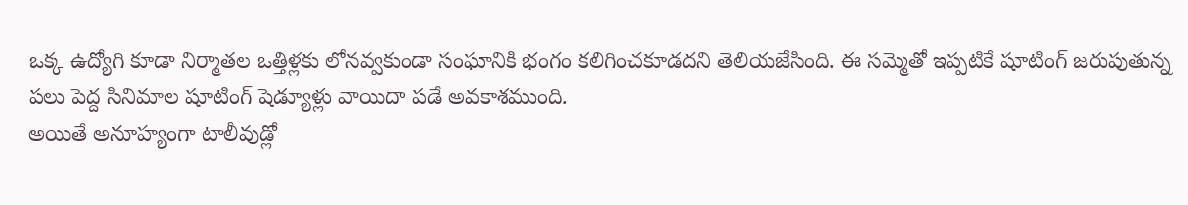ఒక్క ఉద్యోగి కూడా నిర్మాతల ఒత్తిళ్లకు లోనవ్వకుండా సంఘానికి భంగం కలిగించకూడదని తెలియజేసింది. ఈ సమ్మెతో ఇప్పటికే షూటింగ్ జరుపుతున్న పలు పెద్ద సినిమాల షూటింగ్ షెడ్యూళ్లు వాయిదా పడే అవకాశముంది.
అయితే అనూహ్యంగా టాలీవుడ్లో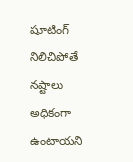షూటింగ్ నిలిచిపోతే నష్టాలు అధికంగా ఉంటాయని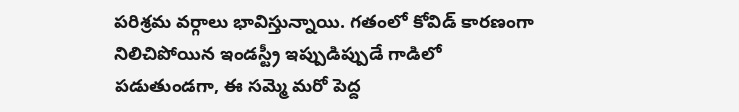పరిశ్రమ వర్గాలు భావిస్తున్నాయి. గతంలో కోవిడ్ కారణంగా నిలిచిపోయిన ఇండస్ట్రీ ఇప్పుడిప్పుడే గాడిలో పడుతుండగా, ఈ సమ్మె మరో పెద్ద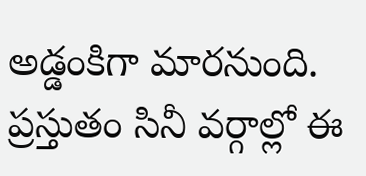అడ్డంకిగా మారనుంది. ప్రస్తుతం సినీ వర్గాల్లో ఈ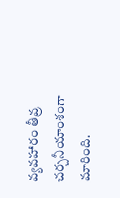వ్యవహారం తీవ్ర చర్చనీయాంశంగా మారింది.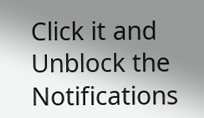Click it and Unblock the Notifications